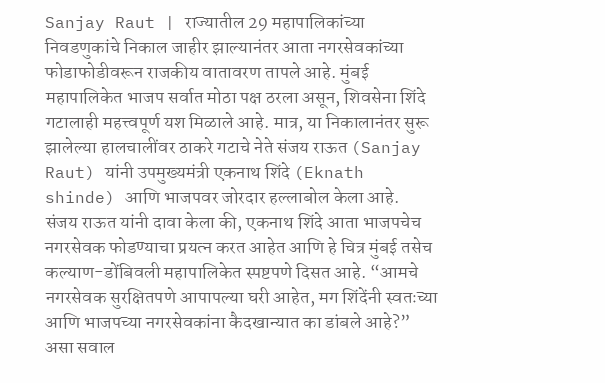Sanjay Raut | राज्यातील 29 महापालिकांच्या निवडणुकांचे निकाल जाहीर झाल्यानंतर आता नगरसेवकांच्या फोडाफोडीवरून राजकीय वातावरण तापले आहे. मुंबई महापालिकेत भाजप सर्वात मोठा पक्ष ठरला असून, शिवसेना शिंदे गटालाही महत्त्वपूर्ण यश मिळाले आहे. मात्र, या निकालानंतर सुरू झालेल्या हालचालींवर ठाकरे गटाचे नेते संजय राऊत (Sanjay Raut) यांनी उपमुख्यमंत्री एकनाथ शिंदे (Eknath shinde) आणि भाजपवर जोरदार हल्लाबोल केला आहे.
संजय राऊत यांनी दावा केला की, एकनाथ शिंदे आता भाजपचेच नगरसेवक फोडण्याचा प्रयत्न करत आहेत आणि हे चित्र मुंबई तसेच कल्याण-डोंबिवली महापालिकेत स्पष्टपणे दिसत आहे. “आमचे नगरसेवक सुरक्षितपणे आपापल्या घरी आहेत, मग शिंदेंनी स्वतःच्या आणि भाजपच्या नगरसेवकांना कैदखान्यात का डांबले आहे?” असा सवाल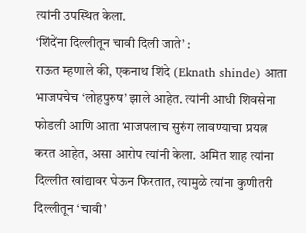त्यांनी उपस्थित केला.
‘शिंदेंना दिल्लीतून चावी दिली जाते’ :
राऊत म्हणाले की, एकनाथ शिंदे (Eknath shinde) आता भाजपचेच ‘लोहपुरुष’ झाले आहेत. त्यांनी आधी शिवसेना फोडली आणि आता भाजपलाच सुरुंग लावण्याचा प्रयत्न करत आहेत, असा आरोप त्यांनी केला. अमित शाह त्यांना दिल्लीत खांद्यावर घेऊन फिरतात, त्यामुळे त्यांना कुणीतरी दिल्लीतून ‘चावी’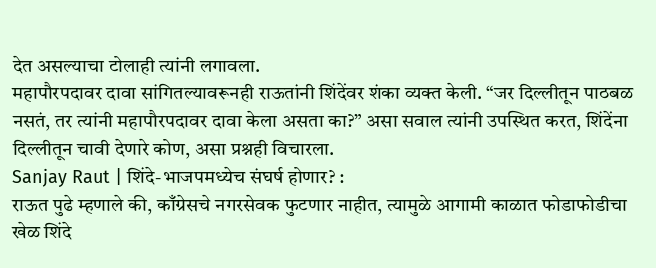देत असल्याचा टोलाही त्यांनी लगावला.
महापौरपदावर दावा सांगितल्यावरूनही राऊतांनी शिंदेंवर शंका व्यक्त केली. “जर दिल्लीतून पाठबळ नसतं, तर त्यांनी महापौरपदावर दावा केला असता का?” असा सवाल त्यांनी उपस्थित करत, शिंदेंना दिल्लीतून चावी देणारे कोण, असा प्रश्नही विचारला.
Sanjay Raut | शिंदे-भाजपमध्येच संघर्ष होणार? :
राऊत पुढे म्हणाले की, काँग्रेसचे नगरसेवक फुटणार नाहीत, त्यामुळे आगामी काळात फोडाफोडीचा खेळ शिंदे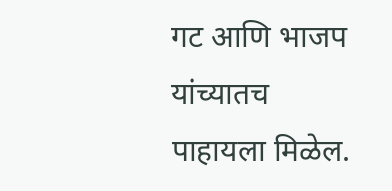गट आणि भाजप यांच्यातच पाहायला मिळेल.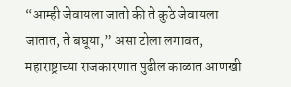“आम्ही जेवायला जातो की ते कुठे जेवायला जातात, ते बघूया,” असा टोला लगावत, महाराष्ट्राच्या राजकारणात पुढील काळात आणखी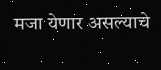मजा येणार असल्याचे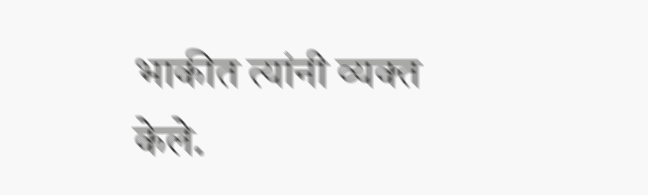भाकीत त्यांनी व्यक्त केले.